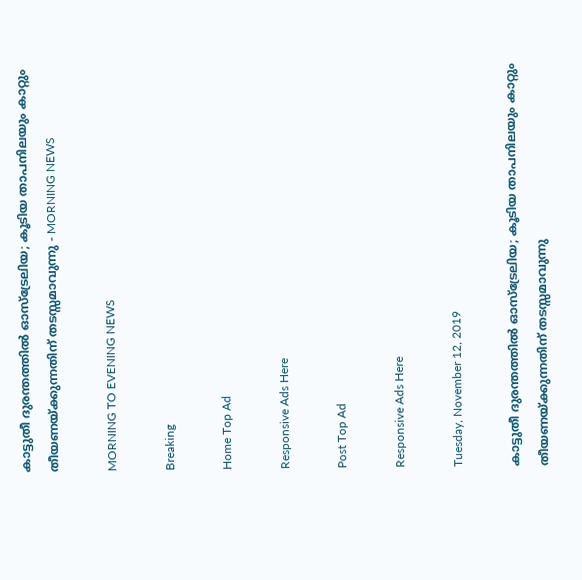കാട്ടുതീ ദുരന്തത്തിൽ ഓസ്ട്രേലിയ; കൂടിയ താപനിലയും കാറ്റും തീയണയ്ക്കുന്നതിന് തടസ്സമാവുന്നു - MORNING NEWS

MORNING TO EVENING NEWS

Breaking

Home Top Ad

Responsive Ads Here

Post Top Ad

Responsive Ads Here

Tuesday, November 12, 2019

കാട്ടുതീ ദുരന്തത്തിൽ ഓസ്ട്രേലിയ; കൂടിയ താപനിലയും കാറ്റും തീയണയ്ക്കുന്നതിന് തടസ്സമാവുന്നു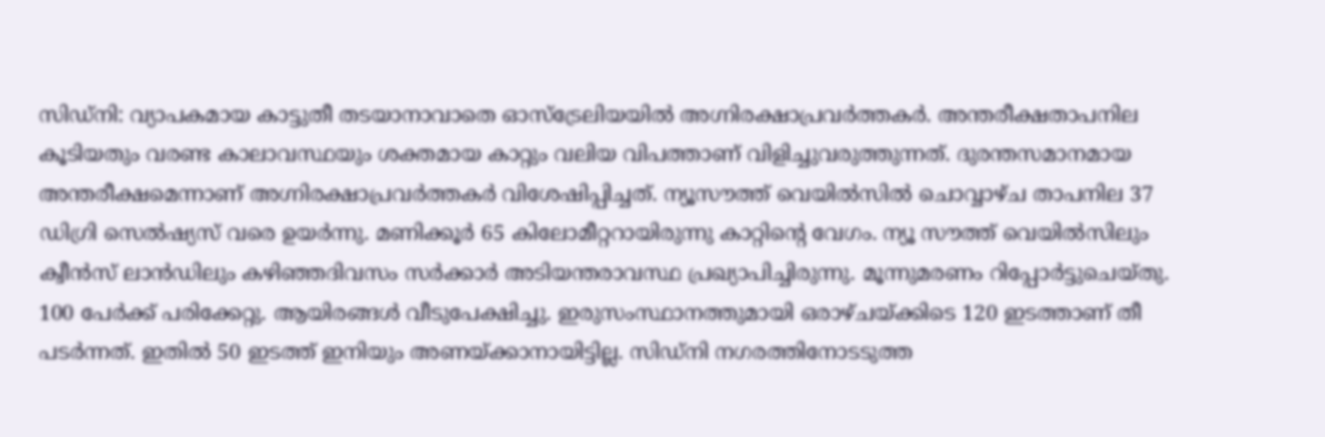സിഡ്നി: വ്യാപകമായ കാട്ടുതീ തടയാനാവാതെ ഓസ്ട്രേലിയയിൽ അഗ്നിരക്ഷാപ്രവർത്തകർ. അന്തരീക്ഷതാപനില കൂടിയതും വരണ്ട കാലാവസ്ഥയും ശക്തമായ കാറ്റും വലിയ വിപത്താണ് വിളിച്ചുവരുത്തുന്നത്. ദുരന്തസമാനമായ അന്തരീക്ഷമെന്നാണ് അഗ്നിരക്ഷാപ്രവർത്തകർ വിശേഷിപ്പിച്ചത്. ന്യൂസൗത്ത് വെയിൽസിൽ ചൊവ്വാഴ്ച താപനില 37 ഡിഗ്രി സെൽഷ്യസ് വരെ ഉയർന്നു. മണിക്കൂർ 65 കിലോമീറ്ററായിരുന്നു കാറ്റിന്റെ വേഗം. ന്യൂ സൗത്ത് വെയിൽസിലും ക്വീൻസ് ലാൻഡിലും കഴിഞ്ഞദിവസം സർക്കാർ അടിയന്തരാവസ്ഥ പ്രഖ്യാപിച്ചിരുന്നു. മൂന്നുമരണം റിപ്പോർട്ടുചെയ്തു. 100 പേർക്ക് പരിക്കേറ്റു. ആയിരങ്ങൾ വീടുപേക്ഷിച്ചു. ഇരുസംസ്ഥാനത്തുമായി ഒരാഴ്ചയ്ക്കിടെ 120 ഇടത്താണ് തീ പടർന്നത്. ഇതിൽ 50 ഇടത്ത് ഇനിയും അണയ്ക്കാനായിട്ടില്ല. സിഡ്നി നഗരത്തിനോടടുത്ത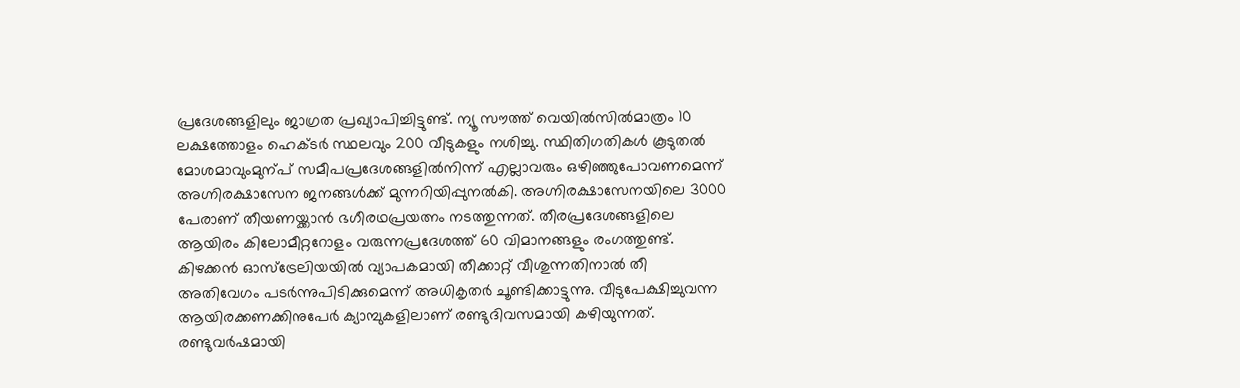പ്രദേശങ്ങളിലും ജാഗ്രത പ്രഖ്യാപിച്ചിട്ടുണ്ട്. ന്യൂ സൗത്ത് വെയിൽസിൽമാത്രം 10 ലക്ഷത്തോളം ഹെക്ടർ സ്ഥലവും 200 വീടുകളും നശിച്ചു. സ്ഥിതിഗതികൾ കൂടുതൽ മോശമാവുംമുന്പ് സമീപപ്രദേശങ്ങളിൽനിന്ന് എല്ലാവരും ഒഴിഞ്ഞുപോവണമെന്ന് അഗ്നിരക്ഷാസേന ജനങ്ങൾക്ക് മുന്നറിയിപ്പുനൽകി. അഗ്നിരക്ഷാസേനയിലെ 3000 പേരാണ് തീയണയ്ക്കാൻ ഭഗീരഥപ്രയത്നം നടത്തുന്നത്. തീരപ്രദേശങ്ങളിലെ ആയിരം കിലോമീറ്ററോളം വരുന്നപ്രദേശത്ത് 60 വിമാനങ്ങളും രംഗത്തുണ്ട്. കിഴക്കൻ ഓസ്ട്രേലിയയിൽ വ്യാപകമായി തീക്കാറ്റ് വീശുന്നതിനാൽ തീ അതിവേഗം പടർന്നുപിടിക്കുമെന്ന് അധികൃതർ ചൂണ്ടിക്കാട്ടുന്നു. വീടുപേക്ഷിച്ചുവന്ന ആയിരക്കണക്കിനുപേർ ക്യാമ്പുകളിലാണ് രണ്ടുദിവസമായി കഴിയുന്നത്. രണ്ടുവർഷമായി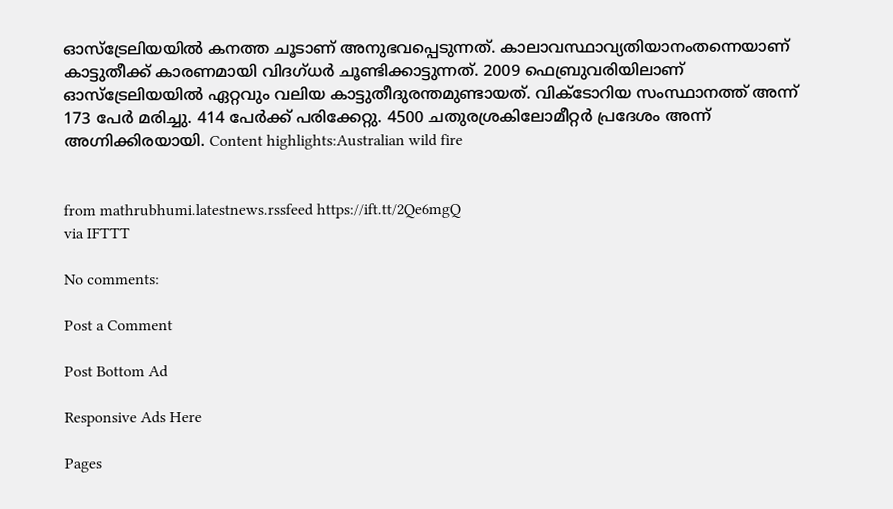ഓസ്ട്രേലിയയിൽ കനത്ത ചൂടാണ് അനുഭവപ്പെടുന്നത്. കാലാവസ്ഥാവ്യതിയാനംതന്നെയാണ് കാട്ടുതീക്ക് കാരണമായി വിദഗ്ധർ ചൂണ്ടിക്കാട്ടുന്നത്. 2009 ഫെബ്രുവരിയിലാണ് ഓസ്ട്രേലിയയിൽ ഏറ്റവും വലിയ കാട്ടുതീദുരന്തമുണ്ടായത്. വിക്ടോറിയ സംസ്ഥാനത്ത് അന്ന് 173 പേർ മരിച്ചു. 414 പേർക്ക് പരിക്കേറ്റു. 4500 ചതുരശ്രകിലോമീറ്റർ പ്രദേശം അന്ന് അഗ്നിക്കിരയായി. Content highlights:Australian wild fire


from mathrubhumi.latestnews.rssfeed https://ift.tt/2Qe6mgQ
via IFTTT

No comments:

Post a Comment

Post Bottom Ad

Responsive Ads Here

Pages